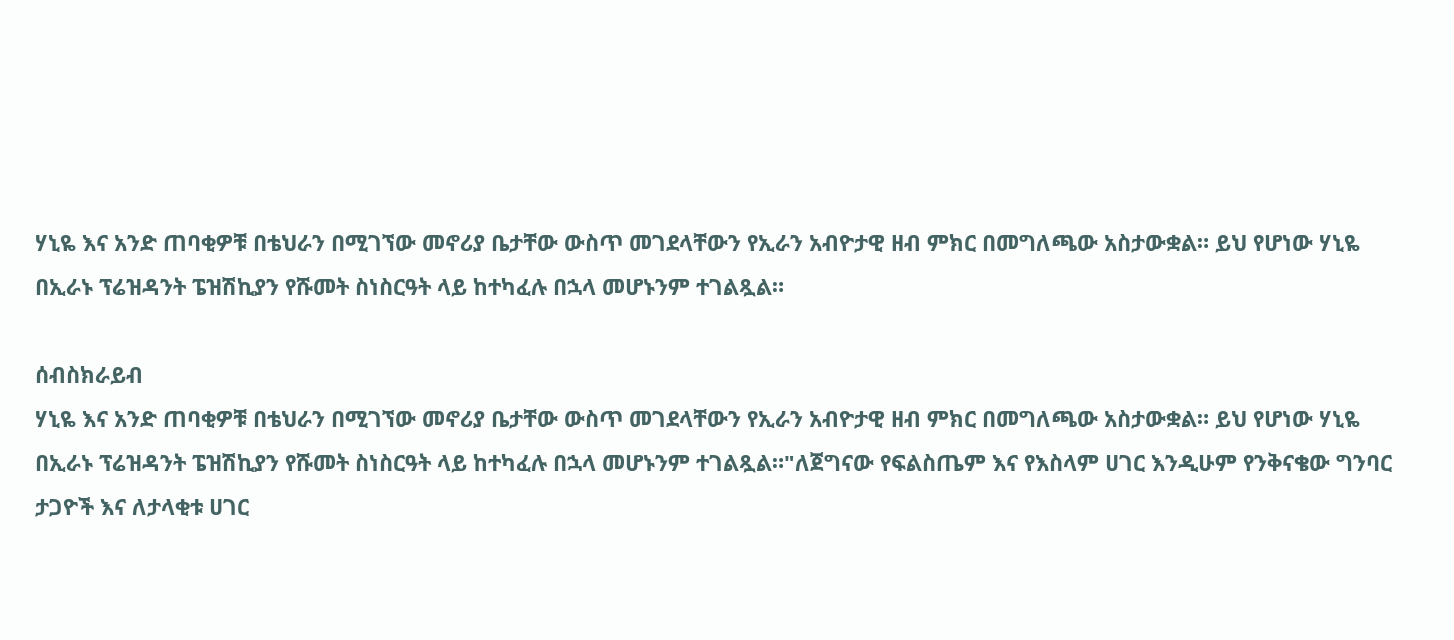ሃኒዬ እና አንድ ጠባቂዎቹ በቴህራን በሚገኘው መኖሪያ ቤታቸው ውስጥ መገደላቸውን የኢራን አብዮታዊ ዘብ ምክር በመግለጫው አስታውቋል። ይህ የሆነው ሃኒዬ በኢራኑ ፕሬዝዳንት ፔዝሽኪያን የሹመት ስነስርዓት ላይ ከተካፈሉ በኋላ መሆኑንም ተገልጿል።

ሰብስክራይብ
ሃኒዬ እና አንድ ጠባቂዎቹ በቴህራን በሚገኘው መኖሪያ ቤታቸው ውስጥ መገደላቸውን የኢራን አብዮታዊ ዘብ ምክር በመግለጫው አስታውቋል። ይህ የሆነው ሃኒዬ በኢራኑ ፕሬዝዳንት ፔዝሽኪያን የሹመት ስነስርዓት ላይ ከተካፈሉ በኋላ መሆኑንም ተገልጿል።"ለጀግናው የፍልስጤም እና የእስላም ሀገር እንዲሁም የንቅናቄው ግንባር ታጋዮች እና ለታላቂቱ ሀገር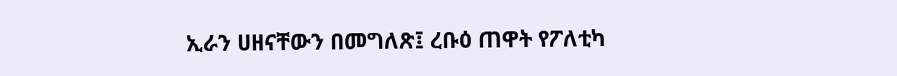ኢራን ሀዘናቸውን በመግለጽ፤ ረቡዕ ጠዋት የፖለቲካ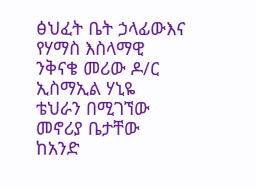ፅህፈት ቤት ኃላፊውእና የሃማስ እስላማዊ ንቅናቄ መሪው ዶ/ር ኢስማኢል ሃኒዬ ቴህራን በሚገኘው መኖሪያ ቤታቸው ከአንድ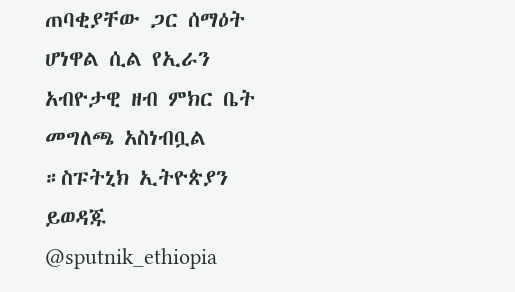ጠባቂያቸው ጋር ሰማዕት ሆነዋል ሲል የኢራን አብዮታዊ ዘብ ምክር ቤት መግለጫ አስነብቧል ።ስፑትኒክ ኢትዮጵያን ይወዳጁ @sputnik_ethiopia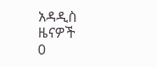አዳዲስ ዜናዎች
0